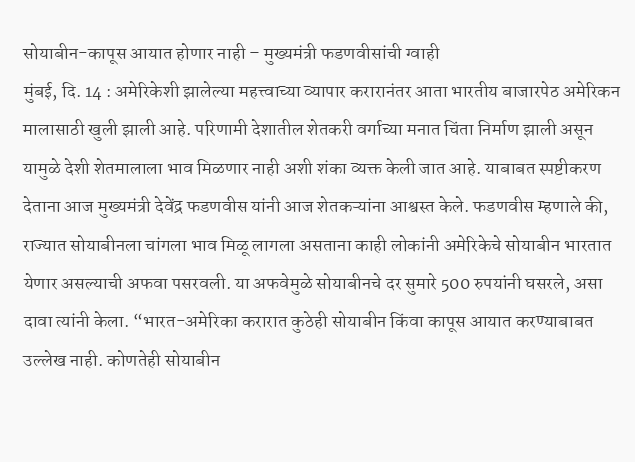सोयाबीन-कापूस आयात होणार नाही – मुख्यमंत्री फडणवीसांची ग्वाही
मुंबई, दि. 14 : अमेरिकेशी झालेल्या महत्त्वाच्या व्यापार करारानंतर आता भारतीय बाजारपेठ अमेरिकन मालासाठी खुली झाली आहे. परिणामी देशातील शेतकरी वर्गाच्या मनात चिंता निर्माण झाली असून यामुळे देशी शेतमालाला भाव मिळणार नाही अशी शंका व्यक्त केली जात आहे. याबाबत स्पष्टीकरण देताना आज मुख्यमंत्री देवेंद्र फडणवीस यांनी आज शेतकऱ्यांना आश्वस्त केले. फडणवीस म्हणाले की, राज्यात सोयाबीनला चांगला भाव मिळू लागला असताना काही लोकांनी अमेरिकेचे सोयाबीन भारतात येणार असल्याची अफवा पसरवली. या अफवेमुळे सोयाबीनचे दर सुमारे 500 रुपयांनी घसरले, असा दावा त्यांनी केला. “भारत-अमेरिका करारात कुठेही सोयाबीन किंवा कापूस आयात करण्याबाबत उल्लेख नाही. कोणतेही सोयाबीन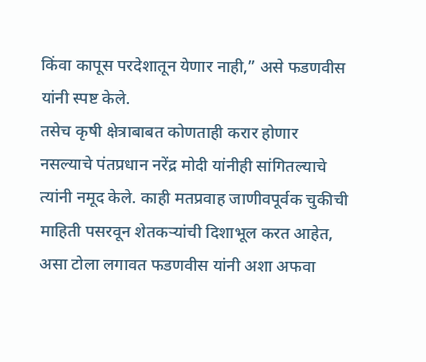किंवा कापूस परदेशातून येणार नाही,” असे फडणवीस यांनी स्पष्ट केले.
तसेच कृषी क्षेत्राबाबत कोणताही करार होणार नसल्याचे पंतप्रधान नरेंद्र मोदी यांनीही सांगितल्याचे त्यांनी नमूद केले. काही मतप्रवाह जाणीवपूर्वक चुकीची माहिती पसरवून शेतकऱ्यांची दिशाभूल करत आहेत, असा टोला लगावत फडणवीस यांनी अशा अफवा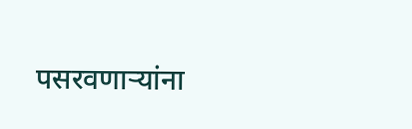पसरवणाऱ्यांना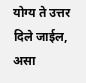योग्य ते उत्तर दिले जाईल, असा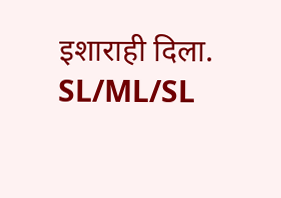इशाराही दिला.
SL/ML/SL